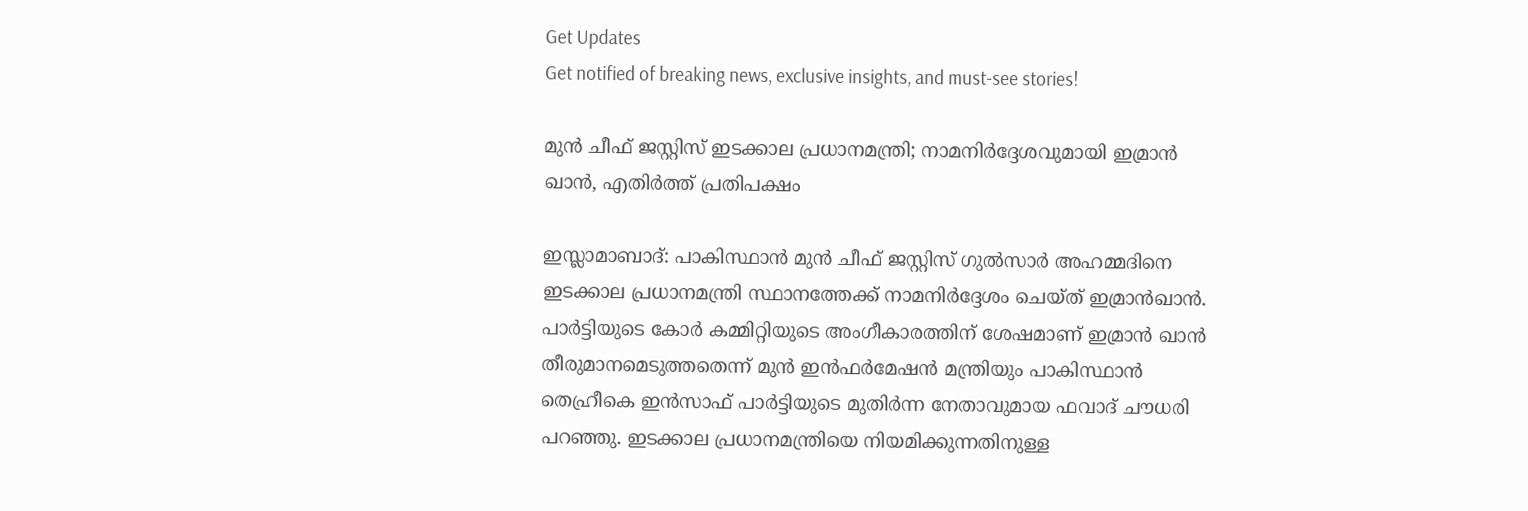Get Updates
Get notified of breaking news, exclusive insights, and must-see stories!

മുന്‍ ചീഫ് ജസ്റ്റിസ് ഇടക്കാല പ്രധാനമന്ത്രി; നാമനിര്‍ദ്ദേശവുമായി ഇമ്രാന്‍ ഖാന്‍, എതിര്‍ത്ത് പ്രതിപക്ഷം

ഇസ്ലാമാബാദ്: പാകിസ്ഥാന്‍ മുന്‍ ചീഫ് ജസ്റ്റിസ് ഗുല്‍സാര്‍ അഹമ്മദിനെ ഇടക്കാല പ്രധാനമന്ത്രി സ്ഥാനത്തേക്ക് നാമനിര്‍ദ്ദേശം ചെയ്ത് ഇമ്രാന്‍ഖാന്‍. പാര്‍ട്ടിയുടെ കോര്‍ കമ്മിറ്റിയുടെ അംഗീകാരത്തിന് ശേഷമാണ് ഇമ്രാന്‍ ഖാന്‍ തീരുമാനമെടുത്തതെന്ന് മുന്‍ ഇന്‍ഫര്‍മേഷന്‍ മന്ത്രിയും പാകിസ്ഥാന്‍ തെഹ്രീകെ ഇന്‍സാഫ് പാര്‍ട്ടിയുടെ മുതിര്‍ന്ന നേതാവുമായ ഫവാദ് ചൗധരി പറഞ്ഞു. ഇടക്കാല പ്രധാനമന്ത്രിയെ നിയമിക്കുന്നതിനുള്ള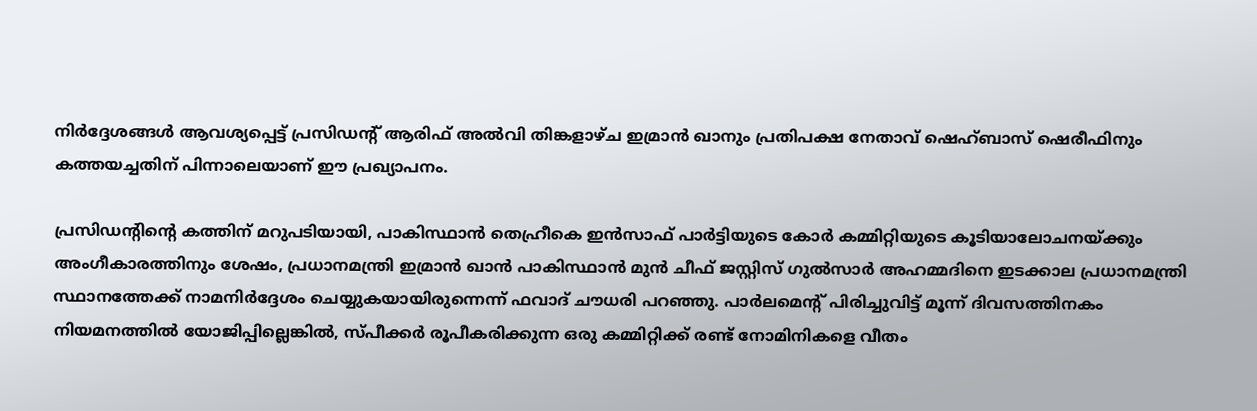നിര്‍ദ്ദേശങ്ങള്‍ ആവശ്യപ്പെട്ട് പ്രസിഡന്റ് ആരിഫ് അല്‍വി തിങ്കളാഴ്ച ഇമ്രാന്‍ ഖാനും പ്രതിപക്ഷ നേതാവ് ഷെഹ്ബാസ് ഷെരീഫിനും കത്തയച്ചതിന് പിന്നാലെയാണ് ഈ പ്രഖ്യാപനം.

പ്രസിഡന്റിന്റെ കത്തിന് മറുപടിയായി, പാകിസ്ഥാന്‍ തെഹ്രീകെ ഇന്‍സാഫ് പാര്‍ട്ടിയുടെ കോര്‍ കമ്മിറ്റിയുടെ കൂടിയാലോചനയ്ക്കും അംഗീകാരത്തിനും ശേഷം, പ്രധാനമന്ത്രി ഇമ്രാന്‍ ഖാന്‍ പാകിസ്ഥാന്‍ മുന്‍ ചീഫ് ജസ്റ്റിസ് ഗുല്‍സാര്‍ അഹമ്മദിനെ ഇടക്കാല പ്രധാനമന്ത്രി സ്ഥാനത്തേക്ക് നാമനിര്‍ദ്ദേശം ചെയ്യുകയായിരുന്നെന്ന് ഫവാദ് ചൗധരി പറഞ്ഞു. പാര്‍ലമെന്റ് പിരിച്ചുവിട്ട് മൂന്ന് ദിവസത്തിനകം നിയമനത്തില്‍ യോജിപ്പില്ലെങ്കില്‍, സ്പീക്കര്‍ രൂപീകരിക്കുന്ന ഒരു കമ്മിറ്റിക്ക് രണ്ട് നോമിനികളെ വീതം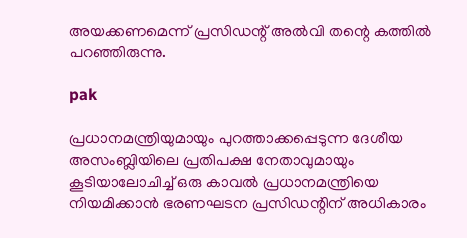അയക്കണമെന്ന് പ്രസിഡന്റ് അല്‍വി തന്റെ കത്തില്‍ പറഞ്ഞിരുന്നു.

pak

പ്രധാനമന്ത്രിയുമായും പുറത്താക്കപ്പെടുന്ന ദേശീയ അസംബ്ലിയിലെ പ്രതിപക്ഷ നേതാവുമായും കൂടിയാലോചിച്ച് ഒരു കാവല്‍ പ്രധാനമന്ത്രിയെ നിയമിക്കാന്‍ ഭരണഘടന പ്രസിഡന്റിന് അധികാരം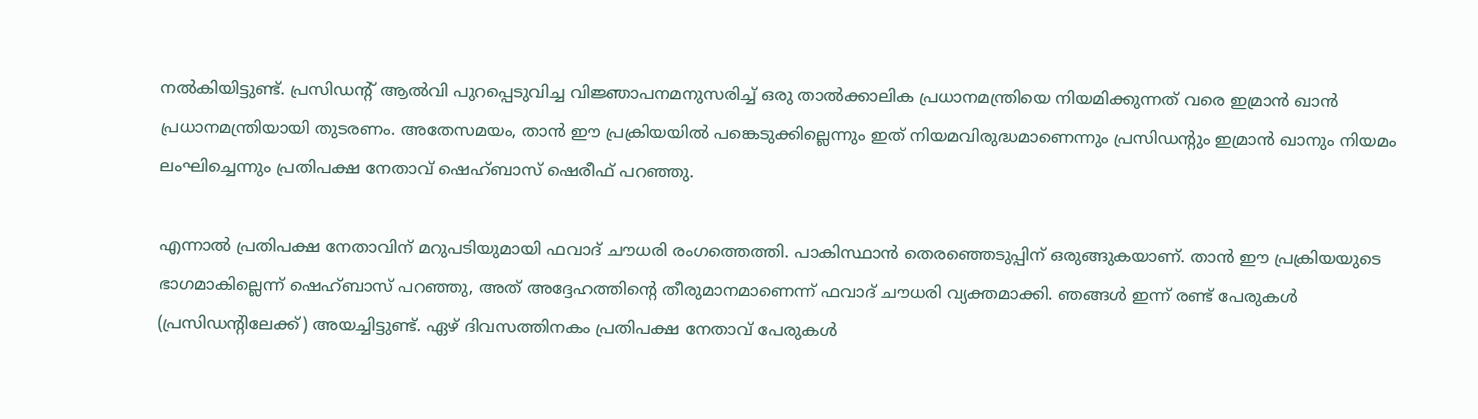നല്‍കിയിട്ടുണ്ട്. പ്രസിഡന്റ് ആല്‍വി പുറപ്പെടുവിച്ച വിജ്ഞാപനമനുസരിച്ച് ഒരു താല്‍ക്കാലിക പ്രധാനമന്ത്രിയെ നിയമിക്കുന്നത് വരെ ഇമ്രാന്‍ ഖാന്‍ പ്രധാനമന്ത്രിയായി തുടരണം. അതേസമയം, താന്‍ ഈ പ്രക്രിയയില്‍ പങ്കെടുക്കില്ലെന്നും ഇത് നിയമവിരുദ്ധമാണെന്നും പ്രസിഡന്റും ഇമ്രാന്‍ ഖാനും നിയമം ലംഘിച്ചെന്നും പ്രതിപക്ഷ നേതാവ് ഷെഹ്ബാസ് ഷെരീഫ് പറഞ്ഞു.

എന്നാല്‍ പ്രതിപക്ഷ നേതാവിന് മറുപടിയുമായി ഫവാദ് ചൗധരി രംഗത്തെത്തി. പാകിസ്ഥാന്‍ തെരഞ്ഞെടുപ്പിന് ഒരുങ്ങുകയാണ്. താന്‍ ഈ പ്രക്രിയയുടെ ഭാഗമാകില്ലെന്ന് ഷെഹ്ബാസ് പറഞ്ഞു, അത് അദ്ദേഹത്തിന്റെ തീരുമാനമാണെന്ന് ഫവാദ് ചൗധരി വ്യക്തമാക്കി. ഞങ്ങള്‍ ഇന്ന് രണ്ട് പേരുകള്‍ (പ്രസിഡന്റിലേക്ക്) അയച്ചിട്ടുണ്ട്. ഏഴ് ദിവസത്തിനകം പ്രതിപക്ഷ നേതാവ് പേരുകള്‍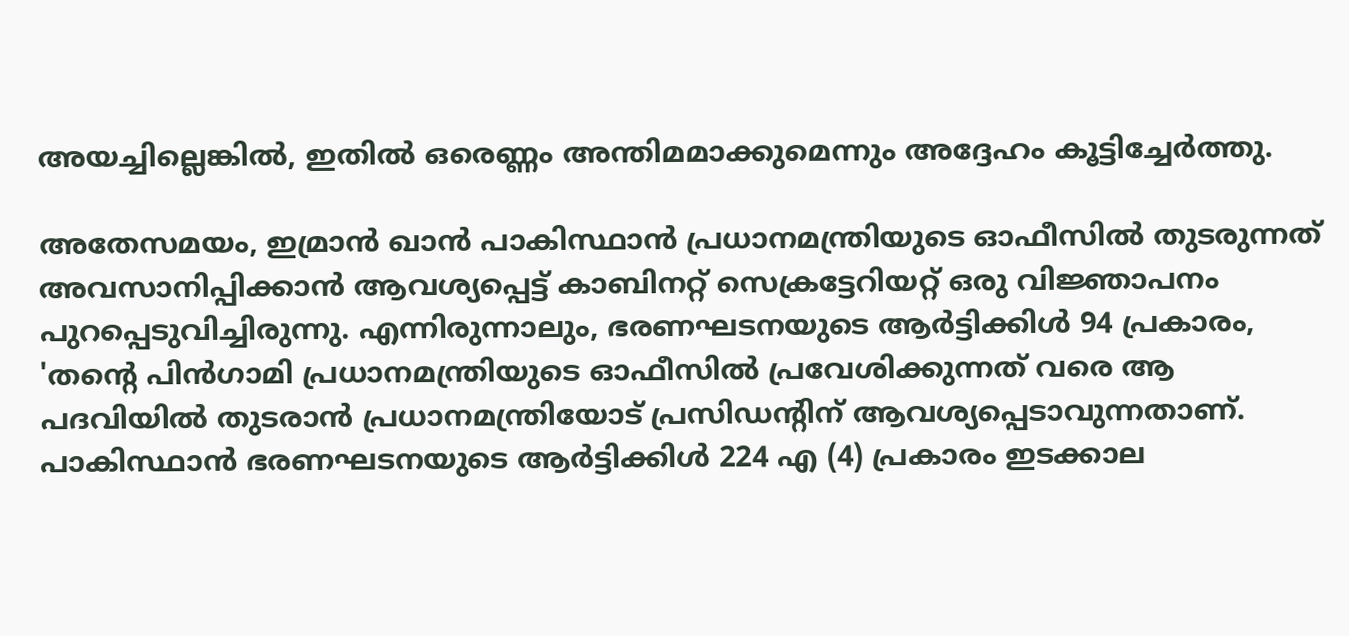അയച്ചില്ലെങ്കില്‍, ഇതില്‍ ഒരെണ്ണം അന്തിമമാക്കുമെന്നും അദ്ദേഹം കൂട്ടിച്ചേര്‍ത്തു.

അതേസമയം, ഇമ്രാന്‍ ഖാന്‍ പാകിസ്ഥാന്‍ പ്രധാനമന്ത്രിയുടെ ഓഫീസില്‍ തുടരുന്നത് അവസാനിപ്പിക്കാന്‍ ആവശ്യപ്പെട്ട് കാബിനറ്റ് സെക്രട്ടേറിയറ്റ് ഒരു വിജ്ഞാപനം പുറപ്പെടുവിച്ചിരുന്നു. എന്നിരുന്നാലും, ഭരണഘടനയുടെ ആര്‍ട്ടിക്കിള്‍ 94 പ്രകാരം, 'തന്റെ പിന്‍ഗാമി പ്രധാനമന്ത്രിയുടെ ഓഫീസില്‍ പ്രവേശിക്കുന്നത് വരെ ആ പദവിയില്‍ തുടരാന്‍ പ്രധാനമന്ത്രിയോട് പ്രസിഡന്റിന് ആവശ്യപ്പെടാവുന്നതാണ്. പാകിസ്ഥാന്‍ ഭരണഘടനയുടെ ആര്‍ട്ടിക്കിള്‍ 224 എ (4) പ്രകാരം ഇടക്കാല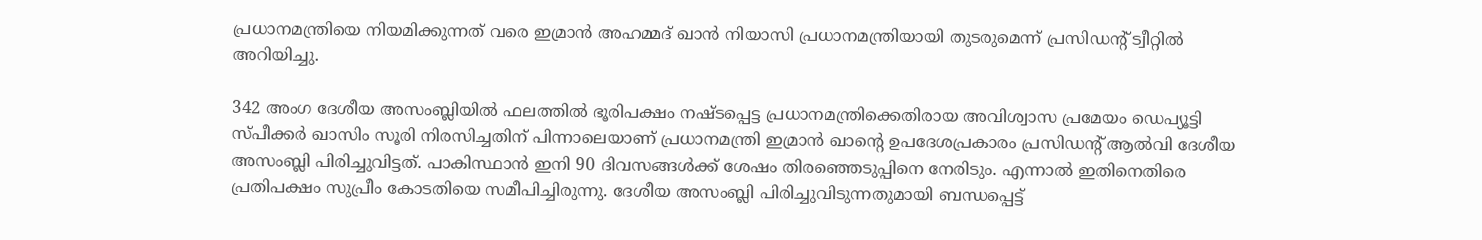പ്രധാനമന്ത്രിയെ നിയമിക്കുന്നത് വരെ ഇമ്രാന്‍ അഹമ്മദ് ഖാന്‍ നിയാസി പ്രധാനമന്ത്രിയായി തുടരുമെന്ന് പ്രസിഡന്റ് ട്വീറ്റില്‍ അറിയിച്ചു.

342 അംഗ ദേശീയ അസംബ്ലിയില്‍ ഫലത്തില്‍ ഭൂരിപക്ഷം നഷ്ടപ്പെട്ട പ്രധാനമന്ത്രിക്കെതിരായ അവിശ്വാസ പ്രമേയം ഡെപ്യൂട്ടി സ്പീക്കര്‍ ഖാസിം സൂരി നിരസിച്ചതിന് പിന്നാലെയാണ് പ്രധാനമന്ത്രി ഇമ്രാന്‍ ഖാന്റെ ഉപദേശപ്രകാരം പ്രസിഡന്റ് ആല്‍വി ദേശീയ അസംബ്ലി പിരിച്ചുവിട്ടത്. പാകിസ്ഥാന്‍ ഇനി 90 ദിവസങ്ങള്‍ക്ക് ശേഷം തിരഞ്ഞെടുപ്പിനെ നേരിടും. എന്നാല്‍ ഇതിനെതിരെ പ്രതിപക്ഷം സുപ്രീം കോടതിയെ സമീപിച്ചിരുന്നു. ദേശീയ അസംബ്ലി പിരിച്ചുവിടുന്നതുമായി ബന്ധപ്പെട്ട്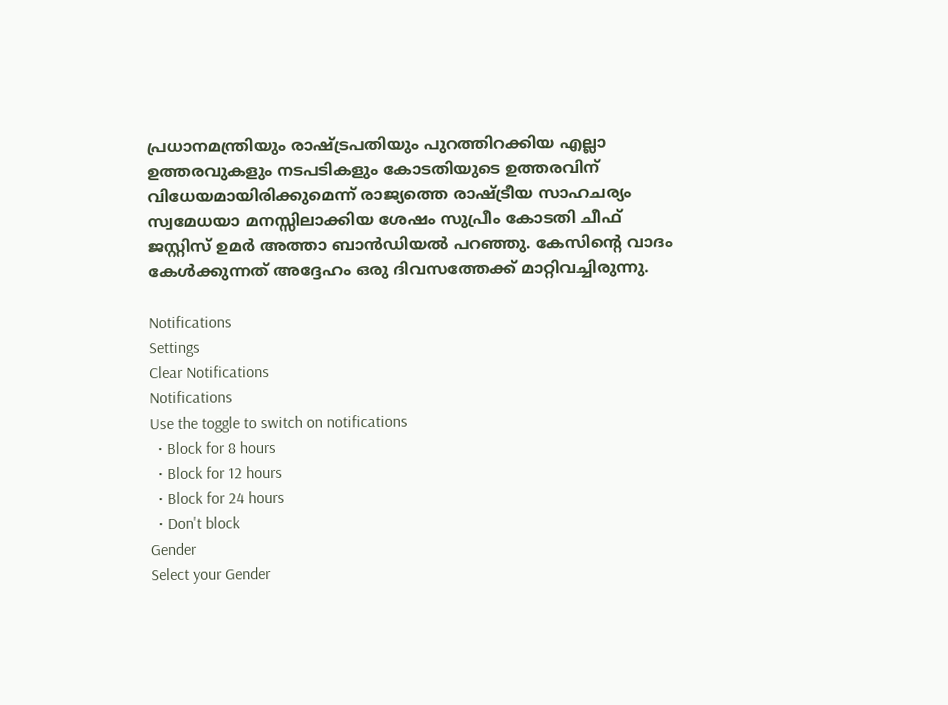പ്രധാനമന്ത്രിയും രാഷ്ട്രപതിയും പുറത്തിറക്കിയ എല്ലാ ഉത്തരവുകളും നടപടികളും കോടതിയുടെ ഉത്തരവിന് വിധേയമായിരിക്കുമെന്ന് രാജ്യത്തെ രാഷ്ട്രീയ സാഹചര്യം സ്വമേധയാ മനസ്സിലാക്കിയ ശേഷം സുപ്രീം കോടതി ചീഫ് ജസ്റ്റിസ് ഉമര്‍ അത്താ ബാന്‍ഡിയല്‍ പറഞ്ഞു. കേസിന്റെ വാദം കേള്‍ക്കുന്നത് അദ്ദേഹം ഒരു ദിവസത്തേക്ക് മാറ്റിവച്ചിരുന്നു.

Notifications
Settings
Clear Notifications
Notifications
Use the toggle to switch on notifications
  • Block for 8 hours
  • Block for 12 hours
  • Block for 24 hours
  • Don't block
Gender
Select your Gender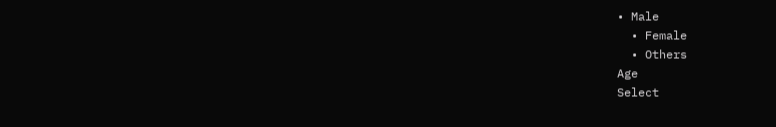• Male
  • Female
  • Others
Age
Select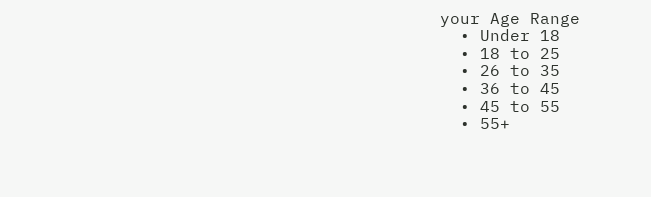your Age Range
  • Under 18
  • 18 to 25
  • 26 to 35
  • 36 to 45
  • 45 to 55
  • 55+